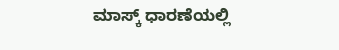ಮಾಸ್ಕ್ ಧಾರಣೆಯಲ್ಲಿ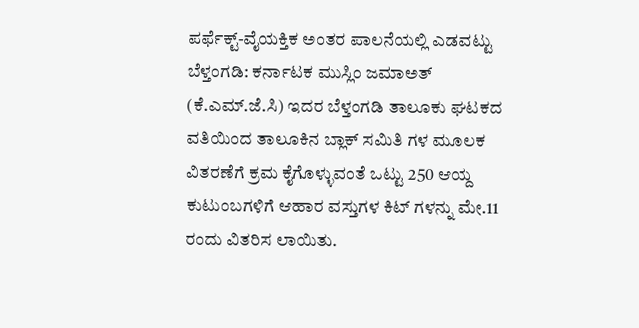ಪರ್ಫೆಕ್ಟ್-ವೈಯಕ್ತಿಕ ಅಂತರ ಪಾಲನೆಯಲ್ಲಿ ಎಡವಟ್ಟು
ಬೆಳ್ತಂಗಡಿ: ಕರ್ನಾಟಕ ಮುಸ್ಲಿಂ ಜಮಾಅತ್ (ಕೆ.ಎಮ್.ಜೆ.ಸಿ) ಇದರ ಬೆಳ್ತಂಗಡಿ ತಾಲೂಕು ಘಟಕದ ವತಿಯಿಂದ ತಾಲೂಕಿನ ಬ್ಲಾಕ್ ಸಮಿತಿ ಗಳ ಮೂಲಕ ವಿತರಣೆಗೆ ಕ್ರಮ ಕೈಗೊಳ್ಳುವಂತೆ ಒಟ್ಟು 250 ಆಯ್ದ ಕುಟುಂಬಗಳಿಗೆ ಆಹಾರ ವಸ್ತುಗಳ ಕಿಟ್ ಗಳನ್ನು ಮೇ.11 ರಂದು ವಿತರಿಸ ಲಾಯಿತು.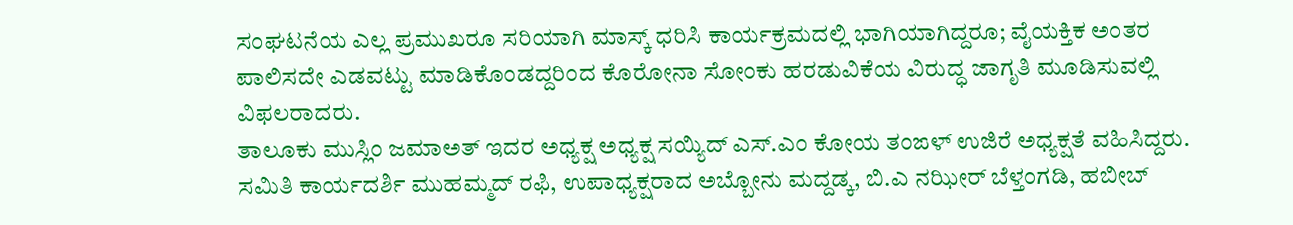ಸಂಘಟನೆಯ ಎಲ್ಲ ಪ್ರಮುಖರೂ ಸರಿಯಾಗಿ ಮಾಸ್ಕ್ ಧರಿಸಿ ಕಾರ್ಯಕ್ರಮದಲ್ಲಿ ಭಾಗಿಯಾಗಿದ್ದರೂ; ವೈಯಕ್ತಿಕ ಅಂತರ ಪಾಲಿಸದೇ ಎಡವಟ್ಟು ಮಾಡಿಕೊಂಡದ್ದರಿಂದ ಕೊರೋನಾ ಸೋಂಕು ಹರಡುವಿಕೆಯ ವಿರುದ್ಧ ಜಾಗೃತಿ ಮೂಡಿಸುವಲ್ಲಿ ವಿಫಲರಾದರು.
ತಾಲೂಕು ಮುಸ್ಲಿಂ ಜಮಾಅತ್ ಇದರ ಅಧ್ಯಕ್ಷ ಅಧ್ಯಕ್ಷ ಸಯ್ಯಿದ್ ಎಸ್.ಎಂ ಕೋಯ ತಂಙಳ್ ಉಜಿರೆ ಅಧ್ಯಕ್ಷತೆ ವಹಿಸಿದ್ದರು. ಸಮಿತಿ ಕಾರ್ಯದರ್ಶಿ ಮುಹಮ್ಮದ್ ರಫಿ, ಉಪಾಧ್ಯಕ್ಷರಾದ ಅಬ್ಬೋನು ಮದ್ದಡ್ಕ, ಬಿ.ಎ ನಝೀರ್ ಬೆಳ್ತಂಗಡಿ, ಹಬೀಬ್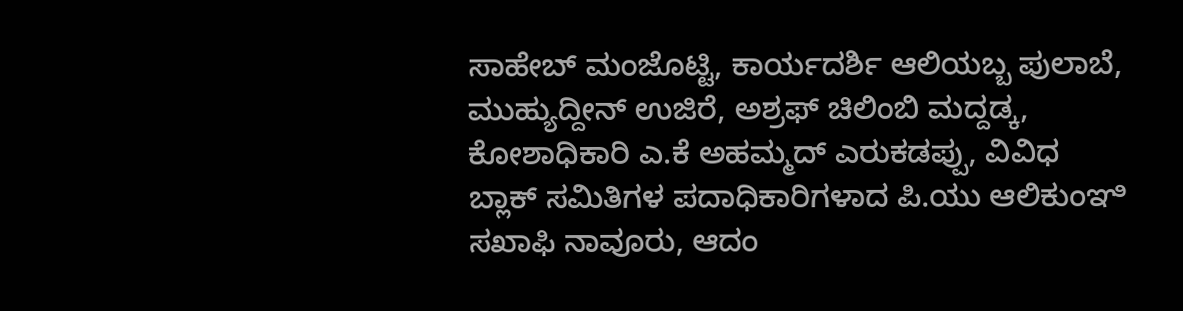ಸಾಹೇಬ್ ಮಂಜೊಟ್ಟಿ, ಕಾರ್ಯದರ್ಶಿ ಆಲಿಯಬ್ಬ ಪುಲಾಬೆ, ಮುಹ್ಯುದ್ದೀನ್ ಉಜಿರೆ, ಅಶ್ರಫ್ ಚಿಲಿಂಬಿ ಮದ್ದಡ್ಕ, ಕೋಶಾಧಿಕಾರಿ ಎ.ಕೆ ಅಹಮ್ಮದ್ ಎರುಕಡಪ್ಪು, ವಿವಿಧ ಬ್ಲಾಕ್ ಸಮಿತಿಗಳ ಪದಾಧಿಕಾರಿಗಳಾದ ಪಿ.ಯು ಆಲಿಕುಂಞಿ ಸಖಾಫಿ ನಾವೂರು, ಆದಂ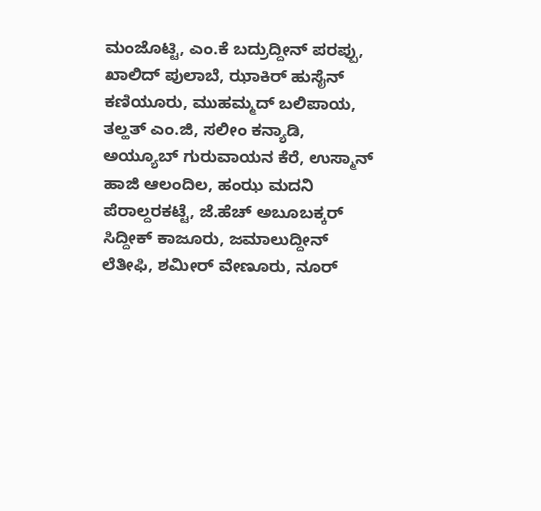ಮಂಜೊಟ್ಟಿ, ಎಂ.ಕೆ ಬದ್ರುದ್ದೀನ್ ಪರಪ್ಪು, ಖಾಲಿದ್ ಪುಲಾಬೆ, ಝಾಕಿರ್ ಹುಸೈನ್ ಕಣಿಯೂರು, ಮುಹಮ್ಮದ್ ಬಲಿಪಾಯ, ತಲ್ಹತ್ ಎಂ.ಜಿ, ಸಲೀಂ ಕನ್ಯಾಡಿ, ಅಯ್ಯೂಬ್ ಗುರುವಾಯನ ಕೆರೆ, ಉಸ್ಮಾನ್ ಹಾಜಿ ಆಲಂದಿಲ, ಹಂಝ ಮದನಿ ಪೆರಾಲ್ದರಕಟ್ಟೆ, ಜೆ.ಹೆಚ್ ಅಬೂಬಕ್ಕರ್ ಸಿದ್ದೀಕ್ ಕಾಜೂರು, ಜಮಾಲುದ್ದೀನ್ ಲೆತೀಫಿ, ಶಮೀರ್ ವೇಣೂರು, ನೂರ್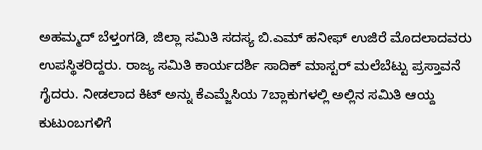ಅಹಮ್ಮದ್ ಬೆಳ್ತಂಗಡಿ, ಜಿಲ್ಲಾ ಸಮಿತಿ ಸದಸ್ಯ ಬಿ.ಎಮ್ ಹನೀಫ್ ಉಜಿರೆ ಮೊದಲಾದವರು ಉಪಸ್ಥಿತರಿದ್ದರು. ರಾಜ್ಯ ಸಮಿತಿ ಕಾರ್ಯದರ್ಶಿ ಸಾದಿಕ್ ಮಾಸ್ಟರ್ ಮಲೆಬೆಟ್ಟು ಪ್ರಸ್ತಾವನೆ ಗೈದರು. ನೀಡಲಾದ ಕಿಟ್ ಅನ್ನು ಕೆಎಮ್ಜೆಸಿಯ 7ಬ್ಲಾಕುಗಳಲ್ಲಿ ಅಲ್ಲಿನ ಸಮಿತಿ ಆಯ್ದ ಕುಟುಂಬಗಳಿಗೆ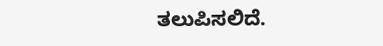ತಲುಪಿಸಲಿದೆ.